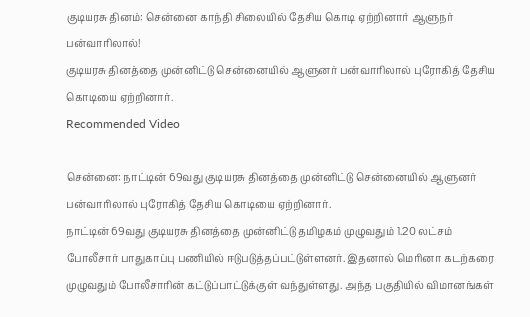குடியரசு தினம்: சென்னை காந்தி சிலையில் தேசிய கொடி ஏற்றினார் ஆளுநர் பன்வாரிலால்!
குடியரசு தினத்தை முன்னிட்டு சென்னையில் ஆளுனர் பன்வாரிலால் புரோகித் தேசிய கொடியை ஏற்றினார்.
Recommended Video

சென்னை: நாட்டின் 69வது குடியரசு தினத்தை முன்னிட்டு சென்னையில் ஆளுனர் பன்வாரிலால் புரோகித் தேசிய கொடியை ஏற்றினார்.
நாட்டின் 69வது குடியரசு தினத்தை முன்னிட்டு தமிழகம் முழுவதும் 1.20 லட்சம் போலீசார் பாதுகாப்பு பணியில் ஈடுபடுத்தப்பட்டுள்ளனர். இதனால் மெரினா கடற்கரை முழுவதும் போலீசாரின் கட்டுப்பாட்டுக்குள் வந்துள்ளது. அந்த பகுதியில் விமானங்கள்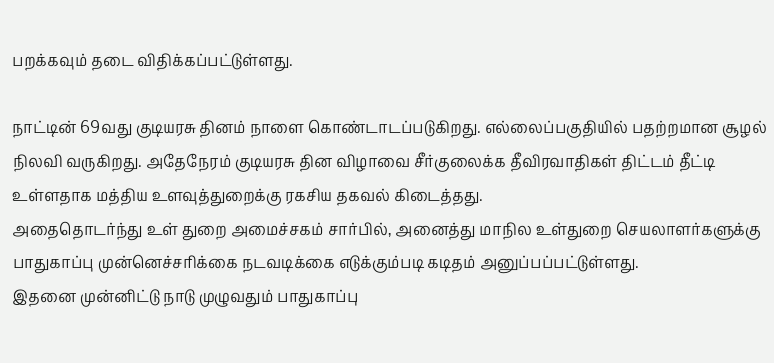பறக்கவும் தடை விதிக்கப்பட்டுள்ளது.

நாட்டின் 69வது குடியரசு தினம் நாளை கொண்டாடப்படுகிறது. எல்லைப்பகுதியில் பதற்றமான சூழல் நிலவி வருகிறது. அதேநேரம் குடியரசு தின விழாவை சீர்குலைக்க தீவிரவாதிகள் திட்டம் தீட்டி உள்ளதாக மத்திய உளவுத்துறைக்கு ரகசிய தகவல் கிடைத்தது.
அதைதொடர்ந்து உள் துறை அமைச்சகம் சார்பில், அனைத்து மாநில உள்துறை செயலாளர்களுக்கு பாதுகாப்பு முன்னெச்சரிக்கை நடவடிக்கை எடுக்கும்படி கடிதம் அனுப்பப்பட்டுள்ளது.
இதனை முன்னிட்டு நாடு முழுவதும் பாதுகாப்பு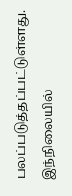பலப்படுத்தப்பட்டுள்ளது. இந்நிலையில்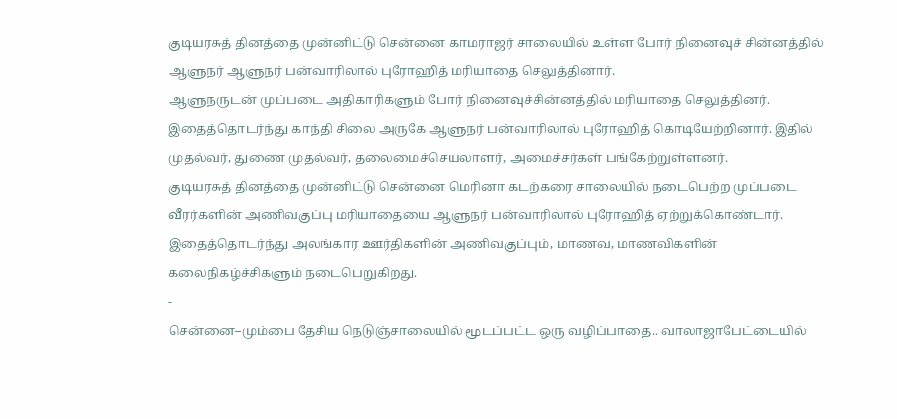குடியரசுத் தினத்தை முன்னிட்டு சென்னை காமராஜர் சாலையில் உள்ள போர் நினைவுச் சின்னத்தில் ஆளுநர் ஆளுநர் பன்வாரிலால் புரோஹித் மரியாதை செலுத்தினார்.
ஆளுநருடன் முப்படை அதிகாரிகளும் போர் நினைவுச்சின்னத்தில் மரியாதை செலுத்தினர். இதைத்தொடர்ந்து காந்தி சிலை அருகே ஆளுநர் பன்வாரிலால் புரோஹித் கொடியேற்றினார். இதில்
முதல்வர், துணை முதல்வர், தலைமைச்செயலாளர், அமைச்சர்கள் பங்கேற்றுள்ளனர்.
குடியரசுத் தினத்தை முன்னிட்டு சென்னை மெரினா கடற்கரை சாலையில் நடைபெற்ற முப்படை வீரர்களின் அணிவகுப்பு மரியாதையை ஆளுநர் பன்வாரிலால் புரோஹித் ஏற்றுக்கொண்டார். இதைத்தொடர்ந்து அலங்கார ஊர்திகளின் அணிவகுப்பும், மாணவ, மாணவிகளின் கலைநிகழ்ச்சிகளும் நடைபெறுகிறது.
-
சென்னை–மும்பை தேசிய நெடுஞ்சாலையில் மூடப்பட்ட ஒரு வழிப்பாதை.. வாலாஜாபேட்டையில்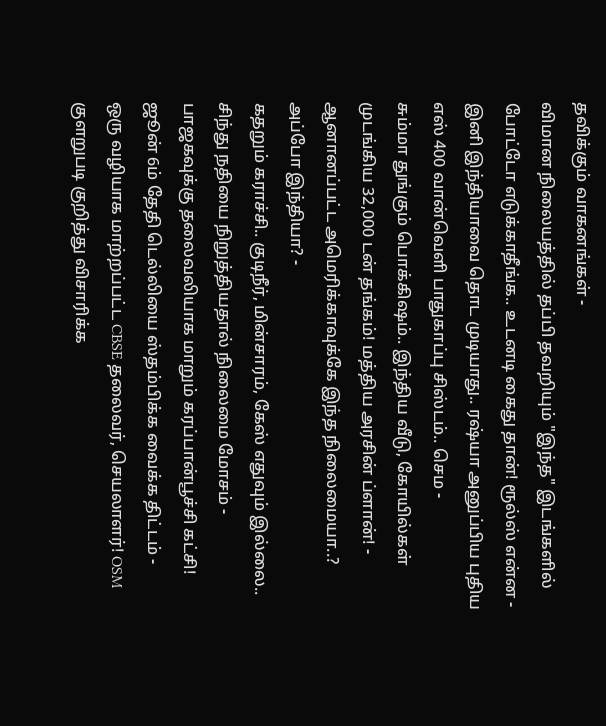தவிக்கும் வாகனங்கள் -
விமான நிலையத்தில் தப்பி தவறியும் "இந்த" இடங்களில் போட்டோ எடுக்காதீங்க.. உடனடி கைது தான்! ரூல்ஸ் என்ன -
இனி இந்தியாவை தொட முடியாது.. ரஷ்யா அனுப்பிய புதிய எஸ் 400 வான்வெளி பாதுகாப்பு சிஸ்டம்.. செம -
சும்மா துங்கும் பொக்கிஷம்.. இந்திய வீடு, கோயில்கள் முடங்கிய 32,000 டன் தங்கம்! மத்திய அரசின் ப்ளான்! -
ஆனானப்பட்ட அமெரிக்காவுக்கே இந்த நிலைமையா..? அப்போ இந்தியா? -
கதறும் கராச்சி.. குடிநீர், மின்சாரம், கேஸ் எதுவும் இல்லை.. சிந்து நதியை நிறுத்தியதால் நிலைமை மோசம் -
பாஜகவுக்கு தலைவலியாக மாறும் கரப்பான்பூச்சி கட்சி! ஜூன் 6ம் தேதி டெல்லியை ஸ்தம்பிக்க வைக்க திட்டம் -
ஒரு வழியாக மாற்றப்பட்ட CBSE தலைவர், செயலாளர்! OSM குளறுபடி குறித்து விசாரிக்க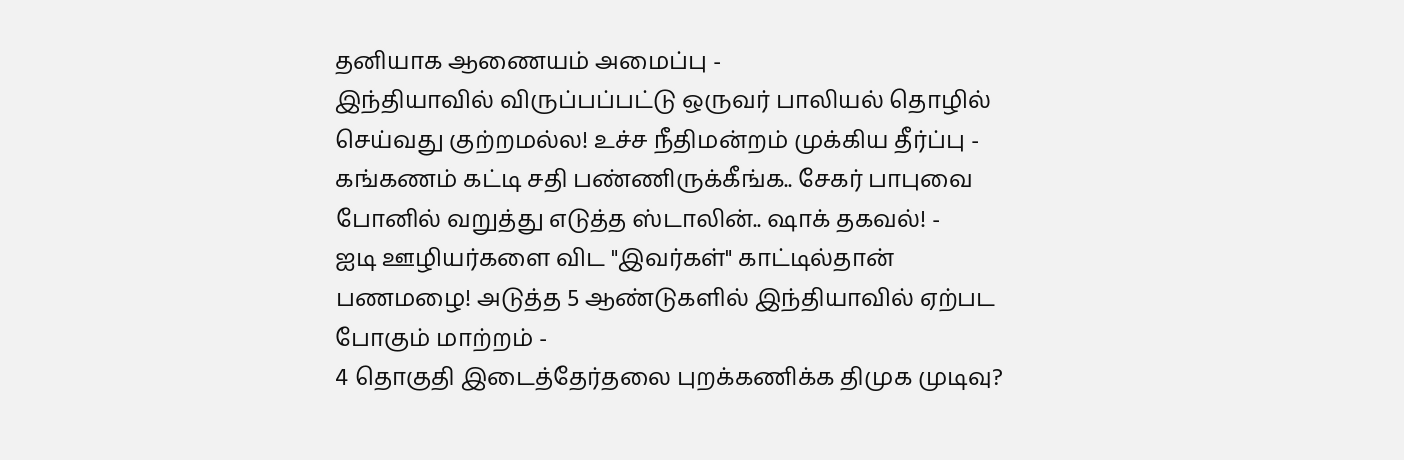தனியாக ஆணையம் அமைப்பு -
இந்தியாவில் விருப்பப்பட்டு ஒருவர் பாலியல் தொழில் செய்வது குற்றமல்ல! உச்ச நீதிமன்றம் முக்கிய தீர்ப்பு -
கங்கணம் கட்டி சதி பண்ணிருக்கீங்க.. சேகர் பாபுவை போனில் வறுத்து எடுத்த ஸ்டாலின்.. ஷாக் தகவல்! -
ஐடி ஊழியர்களை விட "இவர்கள்" காட்டில்தான் பணமழை! அடுத்த 5 ஆண்டுகளில் இந்தியாவில் ஏற்பட போகும் மாற்றம் -
4 தொகுதி இடைத்தேர்தலை புறக்கணிக்க திமுக முடிவு?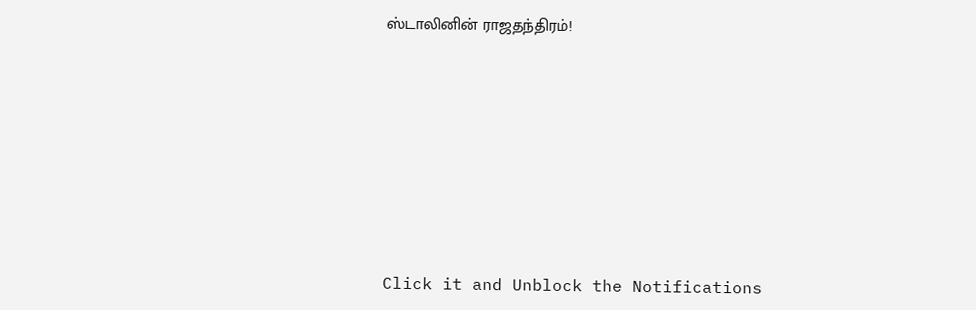ஸ்டாலினின் ராஜதந்திரம்!












Click it and Unblock the Notifications